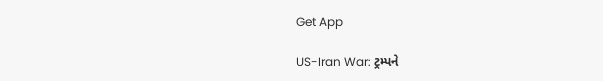Get App

US-Iran War: ટ્રમ્પને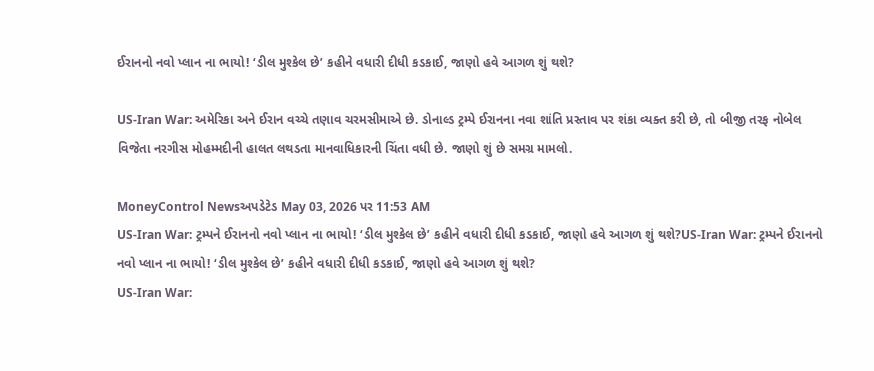ઈરાનનો નવો પ્લાન ના ભાયો! ‘ડીલ મુશ્કેલ છે’ કહીને વધારી દીધી કડકાઈ, જાણો હવે આગળ શું થશે?

US-Iran War: અમેરિકા અને ઈરાન વચ્ચે તણાવ ચરમસીમાએ છે. ડોનાલ્ડ ટ્રમ્પે ઈરાનના નવા શાંતિ પ્રસ્તાવ પર શંકા વ્યક્ત કરી છે, તો બીજી તરફ નોબેલ વિજેતા નરગીસ મોહમ્મદીની હાલત લથડતા માનવાધિકારની ચિંતા વધી છે. જાણો શું છે સમગ્ર મામલો.

MoneyControl Newsઅપડેટેડ May 03, 2026 પર 11:53 AM
US-Iran War: ટ્રમ્પને ઈરાનનો નવો પ્લાન ના ભાયો! ‘ડીલ મુશ્કેલ છે’ કહીને વધારી દીધી કડકાઈ, જાણો હવે આગળ શું થશે?US-Iran War: ટ્રમ્પને ઈરાનનો નવો પ્લાન ના ભાયો! ‘ડીલ મુશ્કેલ છે’ કહીને વધારી દીધી કડકાઈ, જાણો હવે આગળ શું થશે?
US-Iran War: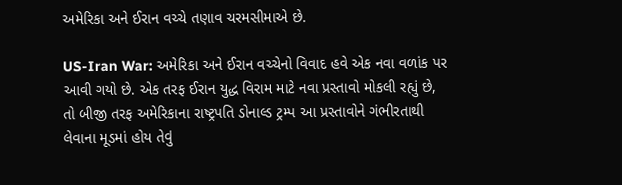અમેરિકા અને ઈરાન વચ્ચે તણાવ ચરમસીમાએ છે.

US-Iran War: અમેરિકા અને ઈરાન વચ્ચેનો વિવાદ હવે એક નવા વળાંક પર આવી ગયો છે. એક તરફ ઈરાન યુદ્ધ વિરામ માટે નવા પ્રસ્તાવો મોકલી રહ્યું છે, તો બીજી તરફ અમેરિકાના રાષ્ટ્રપતિ ડોનાલ્ડ ટ્રમ્પ આ પ્રસ્તાવોને ગંભીરતાથી લેવાના મૂડમાં હોય તેવું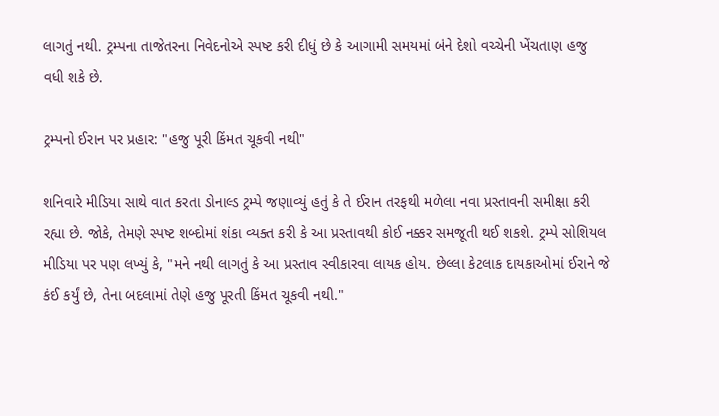લાગતું નથી. ટ્રમ્પના તાજેતરના નિવેદનોએ સ્પષ્ટ કરી દીધું છે કે આગામી સમયમાં બંને દેશો વચ્ચેની ખેંચતાણ હજુ વધી શકે છે.

ટ્રમ્પનો ઈરાન પર પ્રહાર: "હજુ પૂરી કિંમત ચૂકવી નથી"

શનિવારે મીડિયા સાથે વાત કરતા ડોનાલ્ડ ટ્રમ્પે જણાવ્યું હતું કે તે ઈરાન તરફથી મળેલા નવા પ્રસ્તાવની સમીક્ષા કરી રહ્યા છે. જોકે, તેમણે સ્પષ્ટ શબ્દોમાં શંકા વ્યક્ત કરી કે આ પ્રસ્તાવથી કોઈ નક્કર સમજૂતી થઈ શકશે. ટ્રમ્પે સોશિયલ મીડિયા પર પણ લખ્યું કે, "મને નથી લાગતું કે આ પ્રસ્તાવ સ્વીકારવા લાયક હોય. છેલ્લા કેટલાક દાયકાઓમાં ઈરાને જે કંઈ કર્યું છે, તેના બદલામાં તેણે હજુ પૂરતી કિંમત ચૂકવી નથી."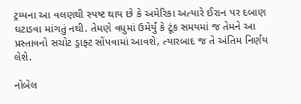ટ્રમ્પના આ વલણથી સ્પષ્ટ થાય છે કે અમેરિકા અત્યારે ઈરાન પર દબાણ ઘટાડવા માંગતું નથી. તેમણે વધુમાં ઉમેર્યું કે ટૂંક સમયમાં જ તેમને આ પ્રસ્તાવનો સચોટ ડ્રાફ્ટ સોંપવામાં આવશે, ત્યારબાદ જ તે અંતિમ નિર્ણય લેશે.

નોબેલ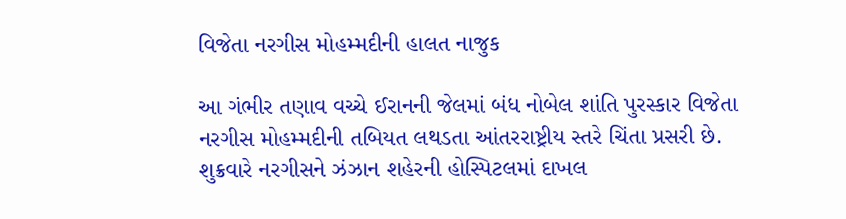વિજેતા નરગીસ મોહમ્મદીની હાલત નાજુક

આ ગંભીર તણાવ વચ્ચે ઈરાનની જેલમાં બંધ નોબેલ શાંતિ પુરસ્કાર વિજેતા નરગીસ મોહમ્મદીની તબિયત લથડતા આંતરરાષ્ટ્રીય સ્તરે ચિંતા પ્રસરી છે. શુક્રવારે નરગીસને ઝંઝાન શહેરની હોસ્પિટલમાં દાખલ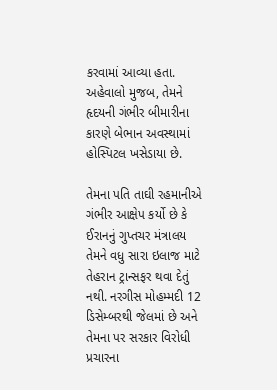કરવામાં આવ્યા હતા. અહેવાલો મુજબ, તેમને હૃદયની ગંભીર બીમારીના કારણે બેભાન અવસ્થામાં હોસ્પિટલ ખસેડાયા છે.

તેમના પતિ તાઘી રહમાનીએ ગંભીર આક્ષેપ કર્યો છે કે ઈરાનનું ગુપ્તચર મંત્રાલય તેમને વધુ સારા ઇલાજ માટે તેહરાન ટ્રાન્સફર થવા દેતું નથી. નરગીસ મોહમ્મદી 12 ડિસેમ્બરથી જેલમાં છે અને તેમના પર સરકાર વિરોધી પ્રચારના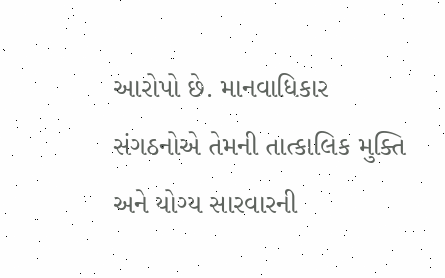આરોપો છે. માનવાધિકાર સંગઠનોએ તેમની તાત્કાલિક મુક્તિ અને યોગ્ય સારવારની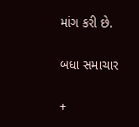માંગ કરી છે.

બધા સમાચાર

+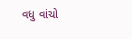વધુ વાંચો